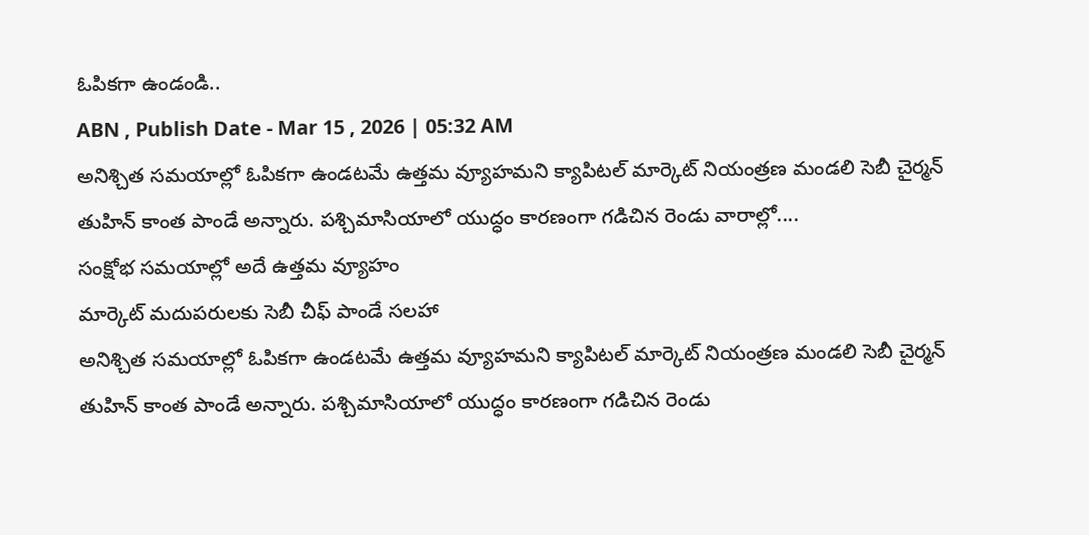ఓపికగా ఉండండి..
ABN , Publish Date - Mar 15 , 2026 | 05:32 AM
అనిశ్చిత సమయాల్లో ఓపికగా ఉండటమే ఉత్తమ వ్యూహమని క్యాపిటల్ మార్కెట్ నియంత్రణ మండలి సెబీ చైర్మన్ తుహిన్ కాంత పాండే అన్నారు. పశ్చిమాసియాలో యుద్ధం కారణంగా గడిచిన రెండు వారాల్లో....
సంక్షోభ సమయాల్లో అదే ఉత్తమ వ్యూహం
మార్కెట్ మదుపరులకు సెబీ చీఫ్ పాండే సలహా
అనిశ్చిత సమయాల్లో ఓపికగా ఉండటమే ఉత్తమ వ్యూహమని క్యాపిటల్ మార్కెట్ నియంత్రణ మండలి సెబీ చైర్మన్ తుహిన్ కాంత పాండే అన్నారు. పశ్చిమాసియాలో యుద్ధం కారణంగా గడిచిన రెండు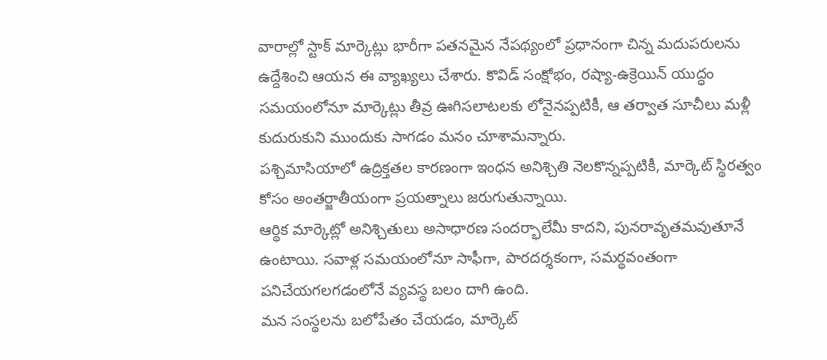వారాల్లో స్టాక్ మార్కెట్లు భారీగా పతనమైన నేపథ్యంలో ప్రధానంగా చిన్న మదుపరులను ఉద్దేశించి ఆయన ఈ వ్యాఖ్యలు చేశారు. కొవిడ్ సంక్షోభం, రష్యా-ఉక్రెయిన్ యుద్ధం సమయంలోనూ మార్కెట్లు తీవ్ర ఊగిసలాటలకు లోనైనప్పటికీ, ఆ తర్వాత సూచీలు మళ్లీ కుదురుకుని ముందుకు సాగడం మనం చూశామన్నారు.
పశ్చిమాసియాలో ఉద్రిక్తతల కారణంగా ఇంధన అనిశ్చితి నెలకొన్నప్పటికీ, మార్కెట్ స్థిరత్వం కోసం అంతర్జాతీయంగా ప్రయత్నాలు జరుగుతున్నాయి.
ఆర్థిక మార్కెట్లో అనిశ్చితులు అసాధారణ సందర్భాలేమీ కాదని, పునరావృతమవుతూనే ఉంటాయి. సవాళ్ల సమయంలోనూ సాఫీగా, పారదర్శకంగా, సమర్థవంతంగా పనిచేయగలగడంలోనే వ్యవస్థ బలం దాగి ఉంది.
మన సంస్థలను బలోపేతం చేయడం, మార్కెట్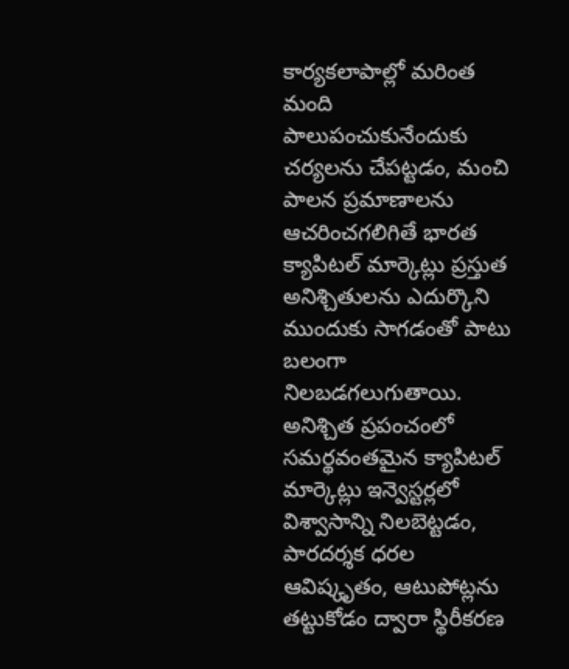కార్యకలాపాల్లో మరింత మంది పాలుపంచుకునేందుకు చర్యలను చేపట్టడం, మంచి పాలన ప్రమాణాలను ఆచరించగలిగితే భారత క్యాపిటల్ మార్కెట్లు ప్రస్తుత అనిశ్చితులను ఎదుర్కొని ముందుకు సాగడంతో పాటు బలంగా నిలబడగలుగుతాయి.
అనిశ్చిత ప్రపంచంలో సమర్థవంతమైన క్యాపిటల్ మార్కెట్లు ఇన్వెస్టర్లలో విశ్వాసాన్ని నిలబెట్టడం, పారదర్శక ధరల ఆవిష్కృతం, ఆటుపోట్లను తట్టుకోడం ద్వారా స్థిరీకరణ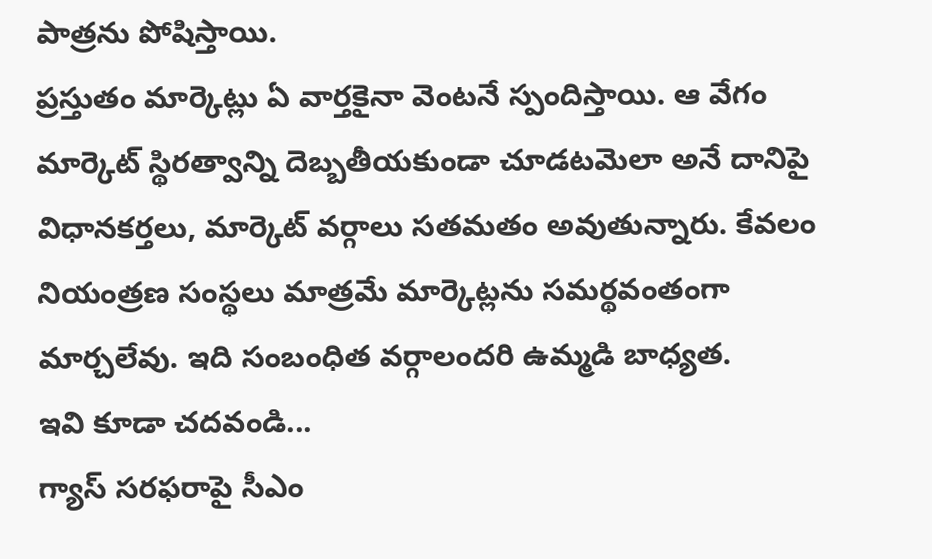పాత్రను పోషిస్తాయి.
ప్రస్తుతం మార్కెట్లు ఏ వార్తకైనా వెంటనే స్పందిస్తాయి. ఆ వేగం మార్కెట్ స్థిరత్వాన్ని దెబ్బతీయకుండా చూడటమెలా అనే దానిపై విధానకర్తలు, మార్కెట్ వర్గాలు సతమతం అవుతున్నారు. కేవలం నియంత్రణ సంస్థలు మాత్రమే మార్కెట్లను సమర్థవంతంగా మార్చలేవు. ఇది సంబంధిత వర్గాలందరి ఉమ్మడి బాధ్యత.
ఇవి కూడా చదవండి...
గ్యాస్ సరఫరాపై సీఎం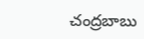చంద్రబాబు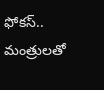ఫోకస్.. మంత్రులతో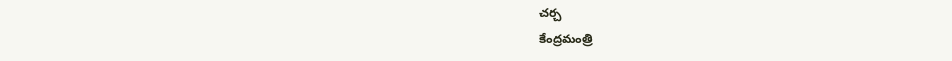చర్చ
కేంద్రమంత్రి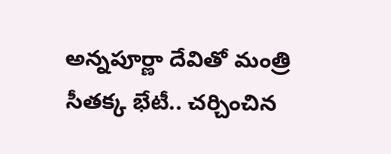అన్నపూర్ణా దేవితో మంత్రి సీతక్క భేటీ.. చర్చించిన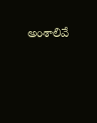అంశాలివే